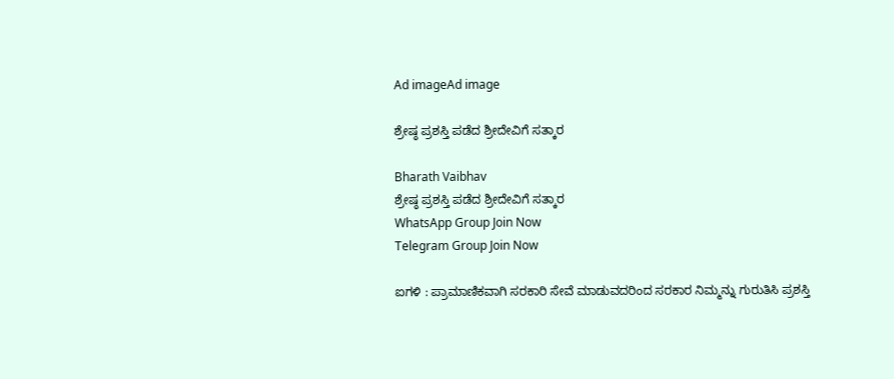Ad imageAd image

ಶ್ರೇಷ್ಠ ಪ್ರಶಸ್ತಿ ಪಡೆದ ಶ್ರೀದೇವಿಗೆ ಸತ್ಕಾರ

Bharath Vaibhav
ಶ್ರೇಷ್ಠ ಪ್ರಶಸ್ತಿ ಪಡೆದ ಶ್ರೀದೇವಿಗೆ ಸತ್ಕಾರ
WhatsApp Group Join Now
Telegram Group Join Now

ಐಗಳಿ : ಪ್ರಾಮಾಣಿಕವಾಗಿ ಸರಕಾರಿ ಸೇವೆ ಮಾಡುವದರಿಂದ ಸರಕಾರ ನಿಮ್ಮನ್ನು ಗುರುತಿಸಿ ಪ್ರಶಸ್ತಿ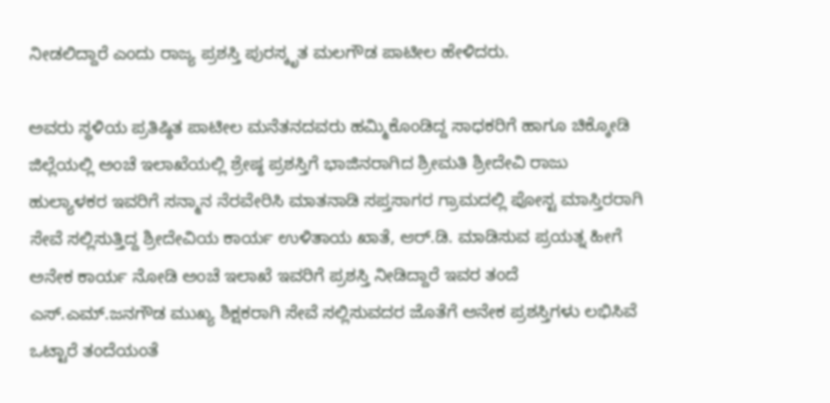ನೀಡಲಿದ್ದಾರೆ ಎಂದು ರಾಜ್ಯ ಪ್ರಶಸ್ತಿ ಪುರಸ್ಕೃತ ಮಲಗೌಡ ಪಾಟೀಲ ಹೇಳಿದರು.

ಅವರು ಸ್ಥಳಿಯ ಪ್ರತಿಷ್ಠಿತ ಪಾಟೀಲ ಮನೆತನದವರು ಹಮ್ಮಿಕೊಂಡಿದ್ದ ಸಾಧಕರಿಗೆ ಹಾಗೂ ಚಿಕ್ಕೋಡಿ ಜಿಲ್ಲೆಯಲ್ಲಿ ಅಂಚೆ ಇಲಾಖೆಯಲ್ಲಿ ಶ್ರೇಷ್ಠ ಪ್ರಶಸ್ತಿಗೆ ಭಾಜಿನರಾಗಿದ ಶ್ರೀಮತಿ ಶ್ರೀದೇವಿ ರಾಜು ಹುಲ್ಯಾಳಕರ ಇವರಿಗೆ ಸನ್ಮಾನ ನೆರವೇರಿಸಿ ಮಾತನಾಡಿ ಸಪ್ತಸಾಗರ ಗ್ರಾಮದಲ್ಲಿ ಪೋಸ್ಟ ಮಾಸ್ತಿರರಾಗಿ ಸೇವೆ ಸಲ್ಲಿಸುತ್ತಿದ್ದ ಶ್ರೀದೇವಿಯ ಕಾರ್ಯ ಉಳಿತಾಯ ಖಾತೆ, ಆರ್.ಡಿ. ಮಾಡಿಸುವ ಪ್ರಯತ್ನ ಹೀಗೆ ಅನೇಕ ಕಾರ್ಯ ನೋಡಿ ಅಂಚೆ ಇಲಾಖೆ ಇವರಿಗೆ ಪ್ರಶಸ್ತಿ ನೀಡಿದ್ದಾರೆ ಇವರ ತಂದೆ ಎಸ್.ಎಮ್.ಜನಗೌಡ ಮುಖ್ಯ ಶಿಕ್ಷಕರಾಗಿ ಸೇವೆ ಸಲ್ಲಿಸುವದರ ಜೊತೆಗೆ ಅನೇಕ ಪ್ರಶಸ್ತಿಗಳು ಲಭಿಸಿವೆ ಒಟ್ಟಾರೆ ತಂದೆಯಂತೆ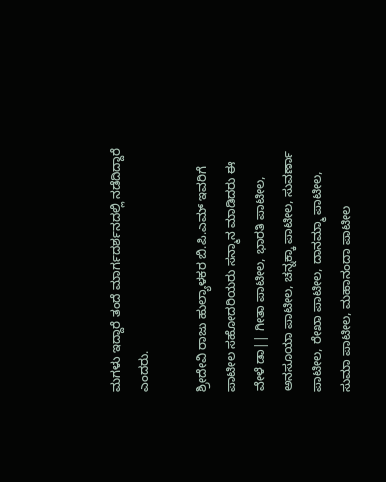ಮಗಳು ಇದ್ದಾರೆ ತಂದೆ ಮಾರ್ಗದರ್ಶನದಲ್ಲಿ ನಡೆದಿದ್ದಾರೆ ಎಂದರು.

ಶ್ರೀದೇವಿ ರಾಜು ಹುಲ್ಯಾಳಕರ ಬಿ.ಪಿ.ಎಮ್ ಇವರಿಗೆ ಪಾಟೀಲ ಸಹೋದರಿಯರು ಸನ್ಮಾನ ಮಾಡಿದರು ಈ ವೇಳೆ ಡಾ|| ಗೀತಾ ಪಾಟೀಲ, ಭಾರತಿ ಪಾಟೀಲ, ಅನಸೂಯಾ ಪಾಟೀಲ, ಚನ್ನಕ್ಕಾ ಪಾಟೀಲ, ಸುವರ್ಣಾ ಪಾಟೀಲ, ರೇಖಾ ಪಾಟೀಲ, ದಾನಮ್ಮಾ ಪಾಟೀಲ, ಸುಮಾ ಪಾಟೀಲ, ಮಹಾನಂದಾ ಪಾಟೀಲ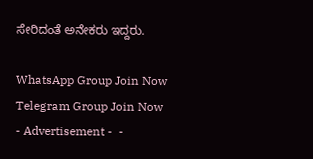ಸೇರಿದಂತೆ ಅನೇಕರು ಇದ್ದರು.

WhatsApp Group Join Now
Telegram Group Join Now
- Advertisement -  -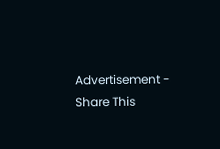Advertisement -
Share This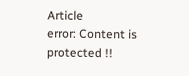Article
error: Content is protected !!